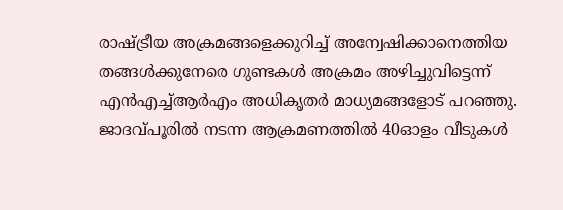രാഷ്ട്രീയ അക്രമങ്ങളെക്കുറിച്ച് അന്വേഷിക്കാനെത്തിയ തങ്ങള്‍ക്കുനേരെ ഗുണ്ടകള്‍ അക്രമം അഴിച്ചുവിട്ടെന്ന് എന്‍എച്ച്ആര്‍എം അധികൃതര്‍ മാധ്യമങ്ങളോട് പറഞ്ഞു. ജാദവ്പൂരില്‍ നടന്ന ആക്രമണത്തില്‍ 40ഓളം വീടുകള്‍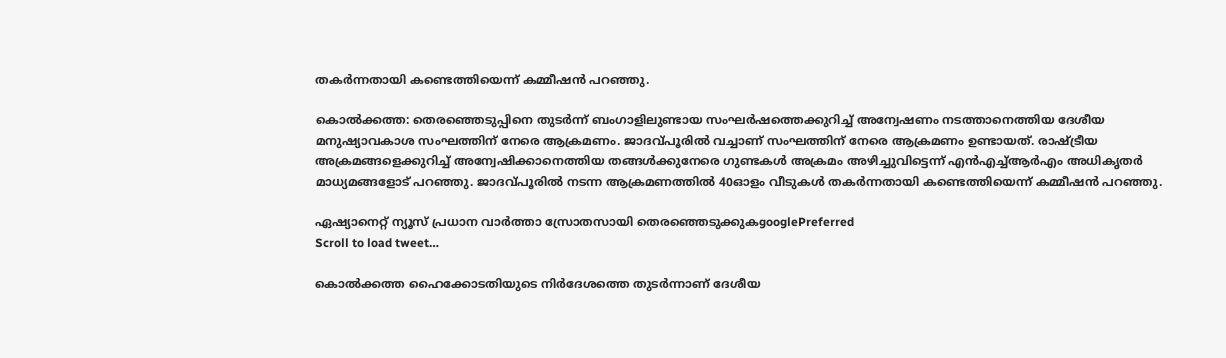തകര്‍ന്നതായി കണ്ടെത്തിയെന്ന് കമ്മീഷന്‍ പറഞ്ഞു.

കൊല്‍ക്കത്ത: തെരഞ്ഞെടുപ്പിനെ തുടര്‍ന്ന് ബംഗാളിലുണ്ടായ സംഘര്‍ഷത്തെക്കുറിച്ച് അന്വേഷണം നടത്താനെത്തിയ ദേശീയ മനുഷ്യാവകാശ സംഘത്തിന് നേരെ ആക്രമണം. ജാദവ്പൂരില്‍ വച്ചാണ് സംഘത്തിന് നേരെ ആക്രമണം ഉണ്ടായത്. രാഷ്ട്രീയ അക്രമങ്ങളെക്കുറിച്ച് അന്വേഷിക്കാനെത്തിയ തങ്ങള്‍ക്കുനേരെ ഗുണ്ടകള്‍ അക്രമം അഴിച്ചുവിട്ടെന്ന് എന്‍എച്ച്ആര്‍എം അധികൃതര്‍ മാധ്യമങ്ങളോട് പറഞ്ഞു. ജാദവ്പൂരില്‍ നടന്ന ആക്രമണത്തില്‍ 40ഓളം വീടുകള്‍ തകര്‍ന്നതായി കണ്ടെത്തിയെന്ന് കമ്മീഷന്‍ പറഞ്ഞു.

ഏഷ്യാനെറ്റ് ന്യൂസ് പ്രധാന വാർത്താ സ്രോതസായി തെരഞ്ഞെടുക്കുകgooglePreferred
Scroll to load tweet…

കൊല്‍ക്കത്ത ഹൈക്കോടതിയുടെ നിര്‍ദേശത്തെ തുടര്‍ന്നാണ് ദേശീയ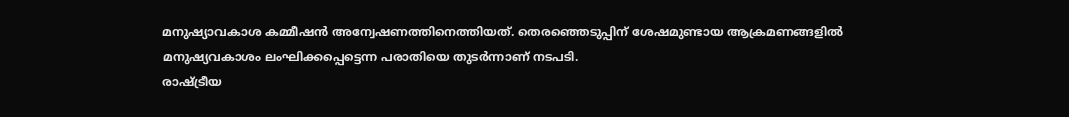മനുഷ്യാവകാശ കമ്മീഷന്‍ അന്വേഷണത്തിനെത്തിയത്. തെരഞ്ഞെടുപ്പിന് ശേഷമുണ്ടായ ആക്രമണങ്ങളില്‍ മനുഷ്യവകാശം ലംഘിക്കപ്പെട്ടെന്ന പരാതിയെ തുടര്‍ന്നാണ് നടപടി.
രാഷ്ട്രീയ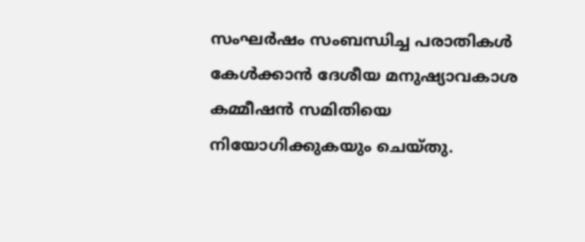സംഘര്‍ഷം സംബന്ധിച്ച പരാതികള്‍ കേള്‍ക്കാന്‍ ദേശീയ മനുഷ്യാവകാശ കമ്മീഷന്‍ സമിതിയെ നിയോഗിക്കുകയും ചെയ്തു.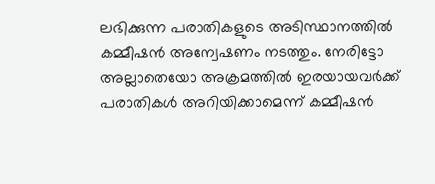ലഭിക്കുന്ന പരാതികളുടെ അടിസ്ഥാനത്തില്‍ കമ്മീഷന്‍ അന്വേഷണം നടത്തും. നേരിട്ടോ അല്ലാതെയോ അക്രമത്തില്‍ ഇരയായവര്‍ക്ക് പരാതികള്‍ അറിയിക്കാമെന്ന് കമ്മീഷന്‍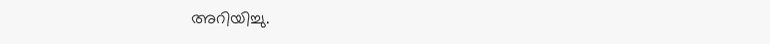അറിയിച്ചു.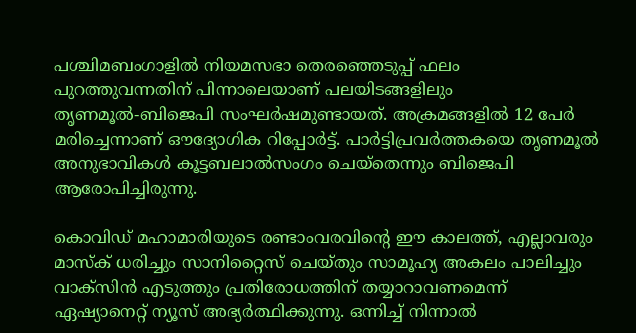പശ്ചിമബംഗാളില്‍ നിയമസഭാ തെരഞ്ഞെടുപ്പ് ഫലം പുറത്തുവന്നതിന് പിന്നാലെയാണ് പലയിടങ്ങളിലും തൃണമൂല്‍-ബിജെപി സംഘര്‍ഷമുണ്ടായത്. അക്രമങ്ങളില്‍ 12 പേര്‍ മരിച്ചെന്നാണ് ഔദ്യോഗിക റിപ്പോര്‍ട്ട്. പാര്‍ട്ടിപ്രവര്‍ത്തകയെ തൃണമൂല്‍ അനുഭാവികള്‍ കൂട്ടബലാല്‍സംഗം ചെയ്‌തെന്നും ബിജെപി ആരോപിച്ചിരുന്നു.

കൊവിഡ് മഹാമാരിയുടെ രണ്ടാംവരവിന്റെ ഈ കാലത്ത്, എല്ലാവരും മാസ്‌ക് ധരിച്ചും സാനിറ്റൈസ് ചെയ്തും സാമൂഹ്യ അകലം പാലിച്ചും വാക്‌സിന്‍ എടുത്തും പ്രതിരോധത്തിന് തയ്യാറാവണമെന്ന് ഏഷ്യാനെറ്റ് ന്യൂസ് അഭ്യര്‍ത്ഥിക്കുന്നു. ഒന്നിച്ച് നിന്നാല്‍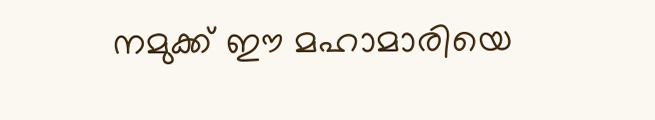നമുക്ക് ഈ മഹാമാരിയെ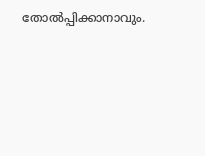തോല്‍പ്പിക്കാനാവും.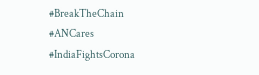#BreakTheChain #ANCares #IndiaFightsCorona